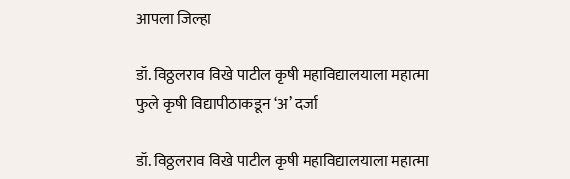आपला जिल्हा

डॉ. विठ्ठलराव विखे पाटील कृषी महाविद्यालयाला महात्मा फुले कृषी विद्यापीठाकडून ‘अ’ दर्जा

डॉ. विठ्ठलराव विखे पाटील कृषी महाविद्यालयाला महात्मा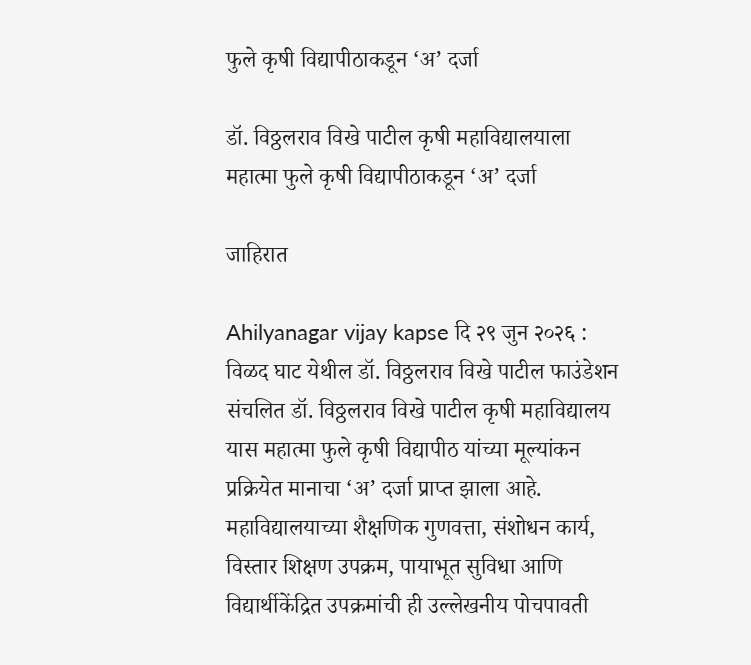फुले कृषी विद्यापीठाकडून ‘अ’ दर्जा

डॉ. विठ्ठलराव विखे पाटील कृषी महाविद्यालयाला महात्मा फुले कृषी विद्यापीठाकडून ‘अ’ दर्जा

जाहिरात

Ahilyanagar vijay kapse दि २९ जुन २०२६ : विळद घाट येथील डॉ. विठ्ठलराव विखे पाटील फाउंडेशन संचलित डॉ. विठ्ठलराव विखे पाटील कृषी महाविद्यालय यास महात्मा फुले कृषी विद्यापीठ यांच्या मूल्यांकन प्रक्रियेत मानाचा ‘अ’ दर्जा प्राप्त झाला आहे. महाविद्यालयाच्या शैक्षणिक गुणवत्ता, संशोधन कार्य, विस्तार शिक्षण उपक्रम, पायाभूत सुविधा आणि विद्यार्थीकेंद्रित उपक्रमांची ही उल्लेखनीय पोचपावती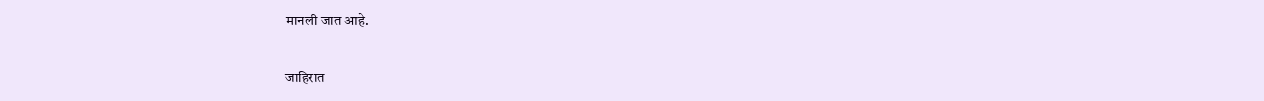मानली जात आहे.

जाहिरात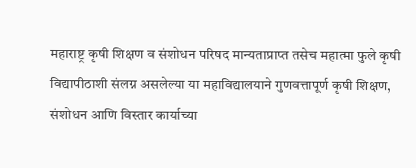महाराष्ट्र कृषी शिक्षण व संशोधन परिषद मान्यताप्राप्त तसेच महात्मा फुले कृषी विद्यापीठाशी संलग्न असलेल्या या महाविद्यालयाने गुणवत्तापूर्ण कृषी शिक्षण, संशोधन आणि विस्तार कार्याच्या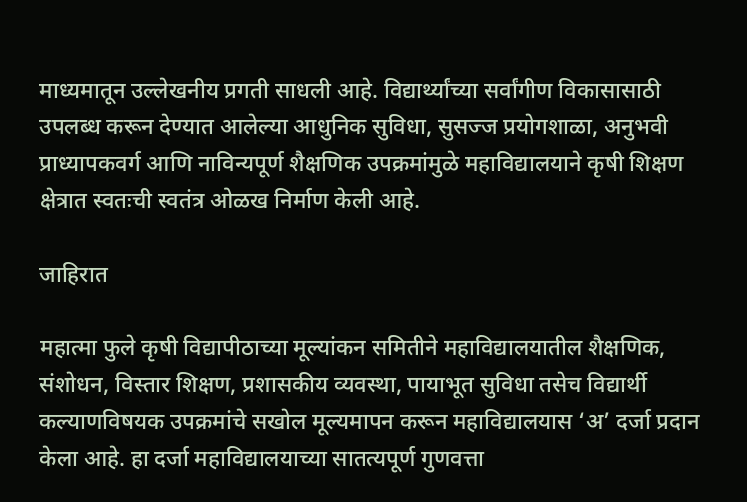माध्यमातून उल्लेखनीय प्रगती साधली आहे. विद्यार्थ्यांच्या सर्वांगीण विकासासाठी उपलब्ध करून देण्यात आलेल्या आधुनिक सुविधा, सुसज्ज प्रयोगशाळा, अनुभवी प्राध्यापकवर्ग आणि नाविन्यपूर्ण शैक्षणिक उपक्रमांमुळे महाविद्यालयाने कृषी शिक्षण क्षेत्रात स्वतःची स्वतंत्र ओळख निर्माण केली आहे.

जाहिरात

महात्मा फुले कृषी विद्यापीठाच्या मूल्यांकन समितीने महाविद्यालयातील शैक्षणिक, संशोधन, विस्तार शिक्षण, प्रशासकीय व्यवस्था, पायाभूत सुविधा तसेच विद्यार्थी कल्याणविषयक उपक्रमांचे सखोल मूल्यमापन करून महाविद्यालयास ‘अ’ दर्जा प्रदान केला आहे. हा दर्जा महाविद्यालयाच्या सातत्यपूर्ण गुणवत्ता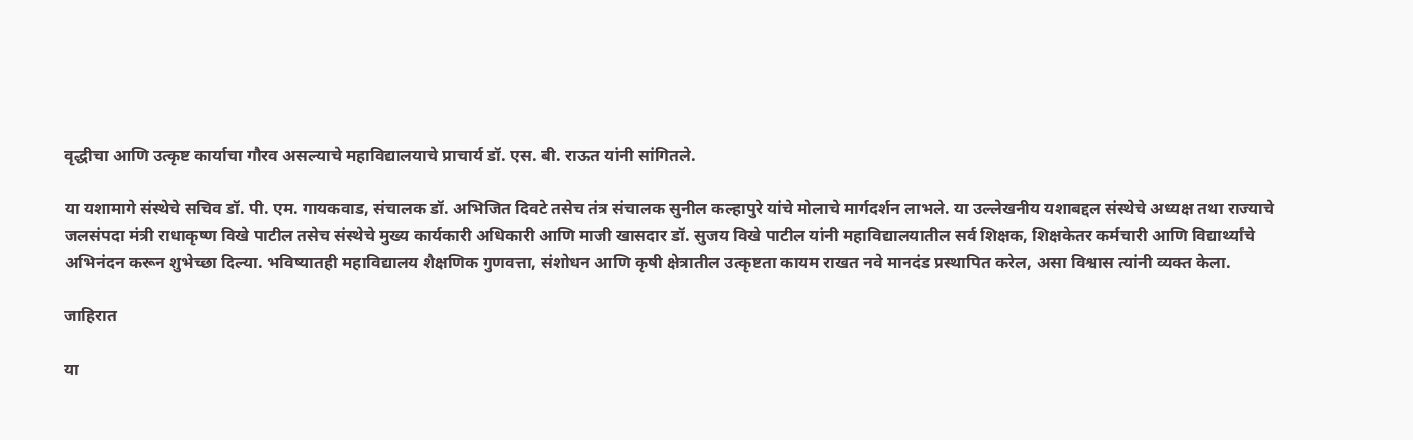वृद्धीचा आणि उत्कृष्ट कार्याचा गौरव असल्याचे महाविद्यालयाचे प्राचार्य डॉ. एस. बी. राऊत यांनी सांगितले.

या यशामागे संस्थेचे सचिव डॉ. पी. एम. गायकवाड, संचालक डॉ. अभिजित दिवटे तसेच तंत्र संचालक सुनील कल्हापुरे यांचे मोलाचे मार्गदर्शन लाभले. या उल्लेखनीय यशाबद्दल संस्थेचे अध्यक्ष तथा राज्याचे जलसंपदा मंत्री राधाकृष्ण विखे पाटील तसेच संस्थेचे मुख्य कार्यकारी अधिकारी आणि माजी खासदार डॉ. सुजय विखे पाटील यांनी महाविद्यालयातील सर्व शिक्षक, शिक्षकेतर कर्मचारी आणि विद्यार्थ्यांचे अभिनंदन करून शुभेच्छा दिल्या. भविष्यातही महाविद्यालय शैक्षणिक गुणवत्ता, संशोधन आणि कृषी क्षेत्रातील उत्कृष्टता कायम राखत नवे मानदंड प्रस्थापित करेल, असा विश्वास त्यांनी व्यक्त केला.

जाहिरात

या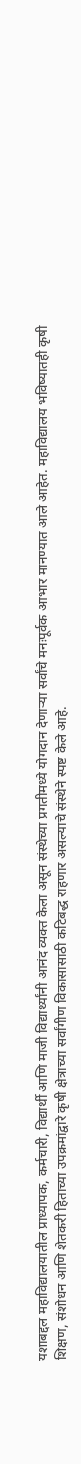यशाबद्दल महाविद्यालयातील प्राध्यापक, कर्मचारी, विद्यार्थी आणि माजी विद्यार्थ्यांनी आनंद व्यक्त केला असून संस्थेच्या प्रगतीमध्ये योगदान देणाऱ्या सर्वांचे मनःपूर्वक आभार मानण्यात आले आहेत. महाविद्यालय भविष्यातही कृषी शिक्षण, संशोधन आणि शेतकरी हिताच्या उपक्रमांद्वारे कृषी क्षेत्राच्या सर्वांगीण विकासासाठी कटिबद्ध राहणार असल्याचे संस्थेने स्पष्ट केले आहे.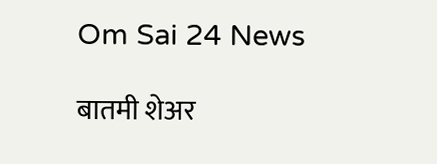Om Sai 24 News

बातमी शेअर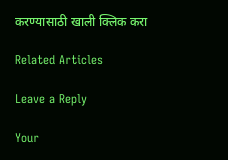करण्यासाठी खाली क्लिक करा

Related Articles

Leave a Reply

Your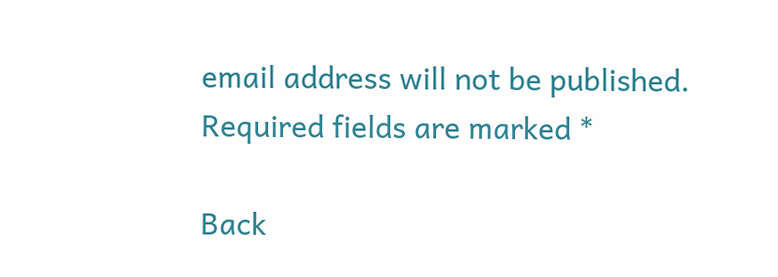email address will not be published. Required fields are marked *

Back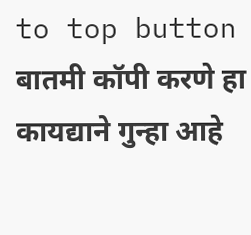to top button
बातमी कॉपी करणे हा कायद्याने गुन्हा आहे